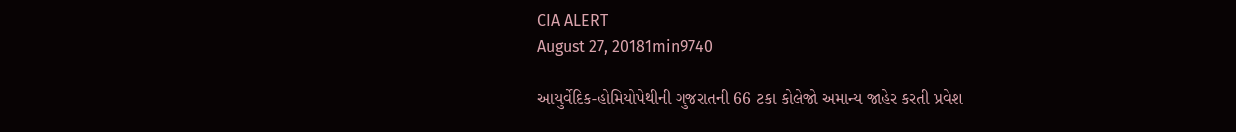CIA ALERT
August 27, 20181min9740

આયુર્વેદિક-હોમિયોપેથીની ગુજરાતની 66 ટકા કોલેજો અમાન્ય જાહેર કરતી પ્રવેશ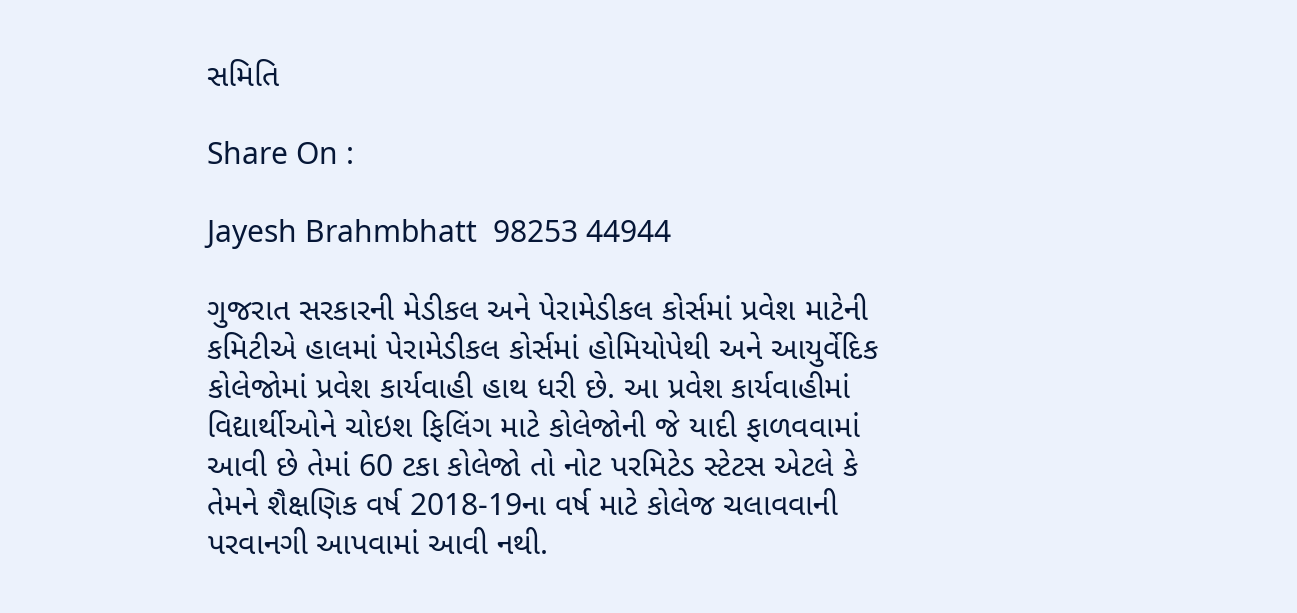સમિતિ

Share On :

Jayesh Brahmbhatt  98253 44944

ગુજરાત સરકારની મેડીકલ અને પેરામેડીકલ કોર્સમાં પ્રવેશ માટેની કમિટીએ હાલમાં પેરામેડીકલ કોર્સમાં હોમિયોપેથી અને આયુર્વેદિક કોલેજોમાં પ્રવેશ કાર્યવાહી હાથ ધરી છે. આ પ્રવેશ કાર્યવાહીમાં વિદ્યાર્થીઓને ચોઇશ ફિલિંગ માટે કોલેજોની જે યાદી ફાળવવામાં આવી છે તેમાં 60 ટકા કોલેજો તો નોટ પરમિટેડ સ્ટેટસ એટલે કે તેમને શૈક્ષણિક વર્ષ 2018-19ના વર્ષ માટે કોલેજ ચલાવવાની પરવાનગી આપવામાં આવી નથી.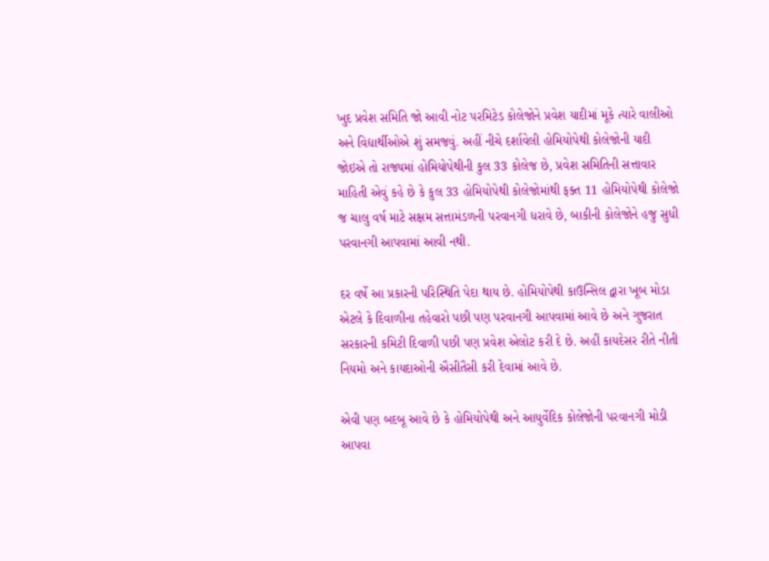ખુદ પ્રવેશ સમિતિ જો આવી નોટ પરમિટેડ કોલેજોને પ્રવેશ યાદીમાં મૂકે ત્યારે વાલીઓ અને વિદ્યાર્થીઓએ શું સમજવું. અહીં નીચે દર્શાવેલી હોમિયોપેથી કોલેજોની યાદી જોઇએ તો રાજ્યમાં હોમિયોપેથીની કુલ 33 કોલેજ છે, પ્રવેશ સમિતિની સત્તાવાર માહિતી એવું કહે છે કે કુલ 33 હોમિયોપેથી કોલેજોમાંથી ફક્ત 11 હોમિયોપેથી કોલેજો જ ચાલુ વર્ષ માટે સક્ષમ સત્તામંડળની પરવાનગી ધરાવે છે, બાકીની કોલેજોને હજુ સુધી પરવાનગી આપવામાં આવી નથી.

દર વર્ષે આ પ્રકારની પરિસ્થિતિ પેદા થાય છે. હોમિયોપેથી કાઉન્સિલ દ્વારા ખૂબ મોડા એટલે કે દિવાળીના તહેવારો પછી પણ પરવાનગી આપવામાં આવે છે અને ગુજરાત સરકારની કમિટી દિવાળી પછી પણ પ્રવેશ એલોટ કરી દે છે. અહીં કાયદેસર રીતે નીતી  નિયમો અને કાયદાઓની ઐસીતૈસી કરી દેવામાં આવે છે.

એવી પણ બદબૂ આવે છે કે હોમિયોપેથી અને આયુર્વેદિક કોલેજોની પરવાનગી મોડી આપવા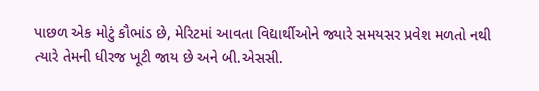પાછળ એક મોટું કૌભાંડ છે, મેરિટમાં આવતા વિદ્યાર્થીઓને જ્યારે સમયસર પ્રવેશ મળતો નથી ત્યારે તેમની ધીરજ ખૂટી જાય છે અને બી.એસસી.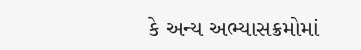કે અન્ય અભ્યાસક્રમોમાં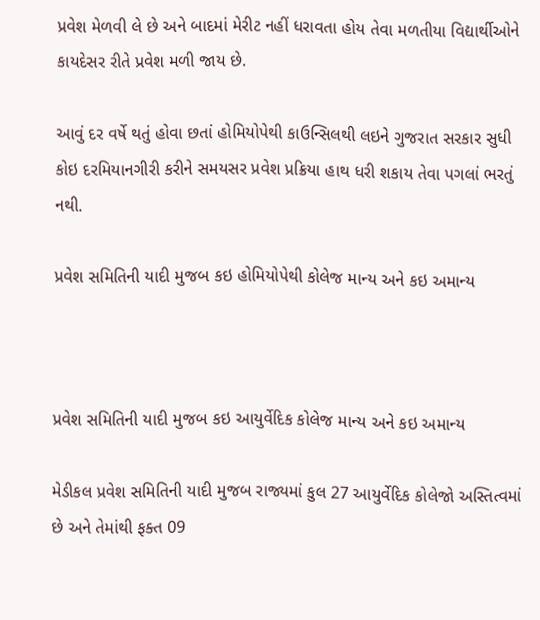પ્રવેશ મેળવી લે છે અને બાદમાં મેરીટ નહીં ધરાવતા હોય તેવા મળતીયા વિદ્યાર્થીઓને કાયદેસર રીતે પ્રવેશ મળી જાય છે.

આવું દર વર્ષે થતું હોવા છતાં હોમિયોપેથી કાઉન્સિલથી લઇને ગુજરાત સરકાર સુધી કોઇ દરમિયાનગીરી કરીને સમયસર પ્રવેશ પ્રક્રિયા હાથ ધરી શકાય તેવા પગલાં ભરતું નથી.

પ્રવેશ સમિતિની યાદી મુજબ કઇ હોમિયોપેથી કોલેજ માન્ય અને કઇ અમાન્ય



પ્રવેશ સમિતિની યાદી મુજબ કઇ આયુર્વેદિક કોલેજ માન્ય અને કઇ અમાન્ય

મેડીકલ પ્રવેશ સમિતિની યાદી મુજબ રાજ્યમાં કુલ 27 આયુર્વેદિક કોલેજો અસ્તિત્વમાં છે અને તેમાંથી ફક્ત 09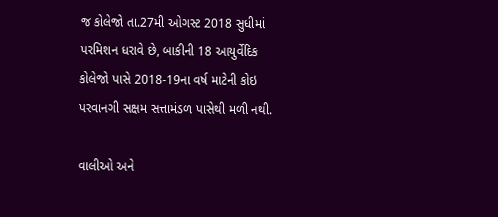જ કોલેજો તા.27મી ઓગસ્ટ 2018 સુધીમાં પરમિશન ધરાવે છે, બાકીની 18 આયુર્વેદિક કોલેજો પાસે 2018-19ના વર્ષ માટેની કોઇ પરવાનગી સક્ષમ સત્તામંડળ પાસેથી મળી નથી.

વાલીઓ અને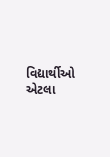વિદ્યાર્થીઓ એટલા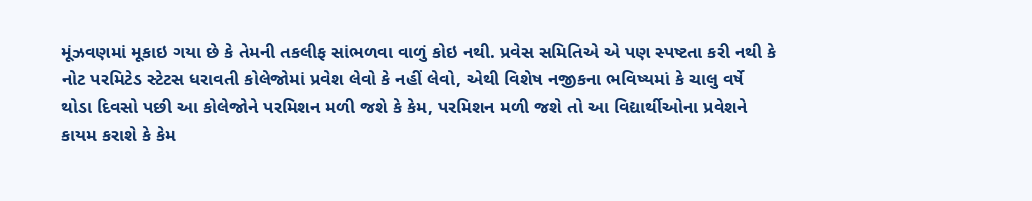મૂંઝવણમાં મૂકાઇ ગયા છે કે તેમની તકલીફ સાંભળવા વાળું કોઇ નથી. પ્રવેસ સમિતિએ એ પણ સ્પષ્ટતા કરી નથી કે નોટ પરમિટેડ સ્ટેટસ ધરાવતી કોલેજોમાં પ્રવેશ લેવો કે નહીં લેવો, એથી વિશેષ નજીકના ભવિષ્યમાં કે ચાલુ વર્ષે થોડા દિવસો પછી આ કોલેજોને પરમિશન મળી જશે કે કેમ, પરમિશન મળી જશે તો આ વિદ્યાર્થીઓના પ્રવેશને કાયમ કરાશે કે કેમ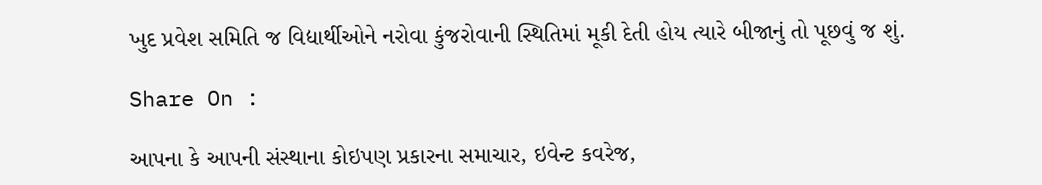ખુદ પ્રવેશ સમિતિ જ વિદ્યાર્થીઓને નરોવા કુંજરોવાની સ્થિતિમાં મૂકી દેતી હોય ત્યારે બીજાનું તો પૂછવું જ શું.

Share On :

આપના કે આપની સંસ્થાના કોઇપણ પ્રકારના સમાચાર, ઇવેન્ટ કવરેજ,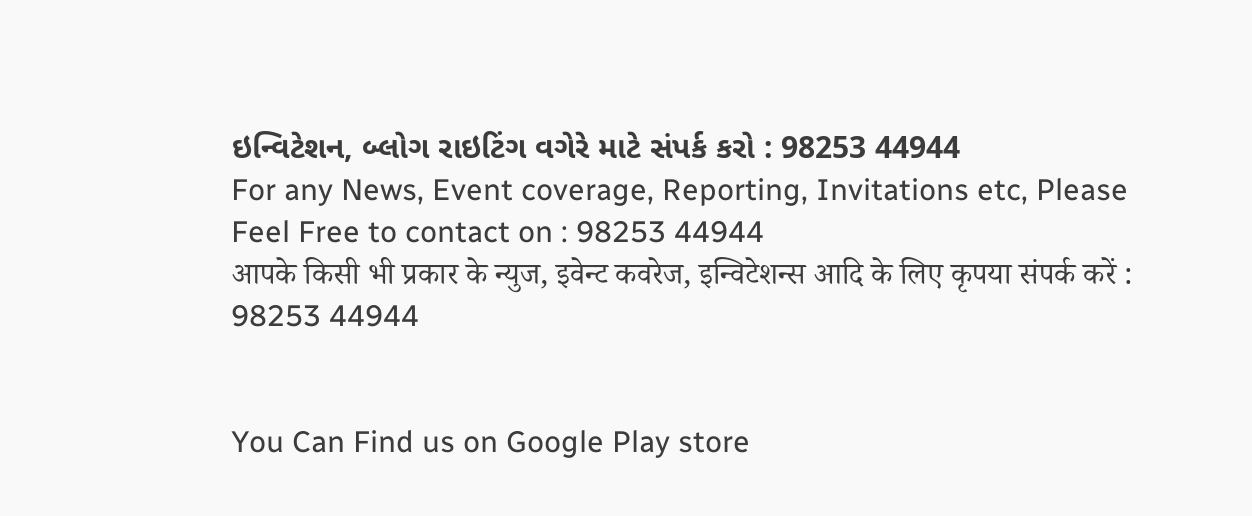ઇન્વિટેશન, બ્લોગ રાઇટિંગ વગેરે માટે સંપર્ક કરો : 98253 44944
For any News, Event coverage, Reporting, Invitations etc, Please Feel Free to contact on : 98253 44944
आपके किसी भी प्रकार के न्युज, इवेन्ट कवरेज, इन्विटेशन्स आदि के लिए कृपया संपर्क करें : 98253 44944


You Can Find us on Google Play store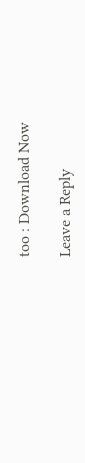too : Download Now

Leave a Reply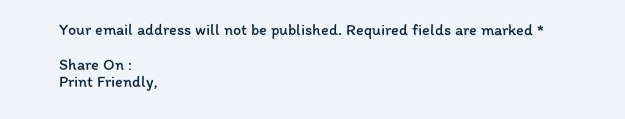Your email address will not be published. Required fields are marked *

Share On :
Print Friendly,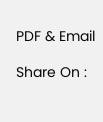PDF & Email

Share On :